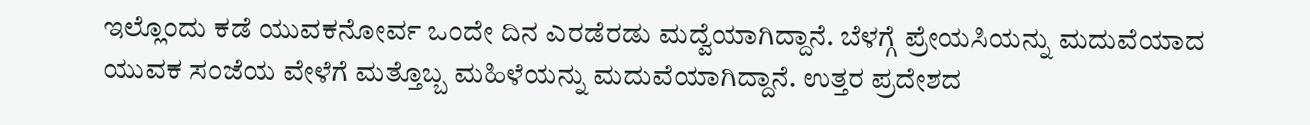ಇಲ್ಲೊಂದು ಕಡೆ ಯುವಕನೋರ್ವ ಒಂದೇ ದಿನ ಎರಡೆರಡು ಮದ್ವೆಯಾಗಿದ್ದಾನೆ. ಬೆಳಗ್ಗೆ ಪ್ರೇಯಸಿಯನ್ನು ಮದುವೆಯಾದ ಯುವಕ ಸಂಜೆಯ ವೇಳೆಗೆ ಮತ್ತೊಬ್ಬ ಮಹಿಳೆಯನ್ನು ಮದುವೆಯಾಗಿದ್ದಾನೆ. ಉತ್ತರ ಪ್ರದೇಶದ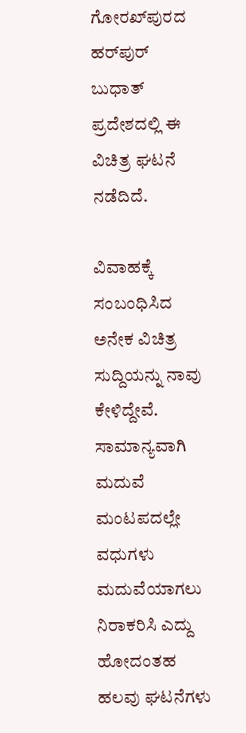ಗೋರಖ್‌ಪುರದ ಹರ್‌ಪುರ್ ಬುಧಾತ್ ಪ್ರದೇಶದಲ್ಲಿ ಈ ವಿಚಿತ್ರ ಘಟನೆ ನಡೆದಿದೆ.

ವಿವಾಹಕ್ಕೆ ಸಂಬಂಧಿಸಿದ ಅನೇಕ ವಿಚಿತ್ರ ಸುದ್ದಿಯನ್ನು ನಾವು ಕೇಳಿದ್ದೇವೆ. ಸಾಮಾನ್ಯವಾಗಿ ಮದುವೆ ಮಂಟಪದಲ್ಲೇ ವಧುಗಳು ಮದುವೆಯಾಗಲು ನಿರಾಕರಿಸಿ ಎದ್ದು ಹೋದಂತಹ ಹಲವು ಘಟನೆಗಳು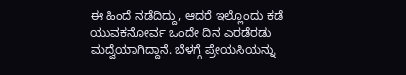ಈ ಹಿಂದೆ ನಡೆದಿದ್ದು, ಆದರೆ ಇಲ್ಲೊಂದು ಕಡೆ ಯುವಕನೋರ್ವ ಒಂದೇ ದಿನ ಎರಡೆರಡು ಮದ್ವೆಯಾಗಿದ್ದಾನೆ. ಬೆಳಗ್ಗೆ ಪ್ರೇಯಸಿಯನ್ನು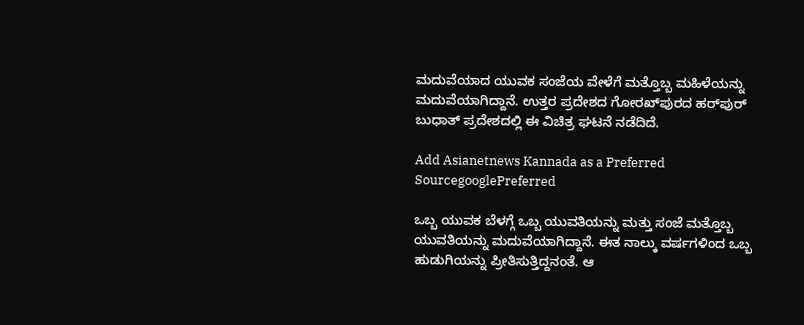ಮದುವೆಯಾದ ಯುವಕ ಸಂಜೆಯ ವೇಳೆಗೆ ಮತ್ತೊಬ್ಬ ಮಹಿಳೆಯನ್ನು ಮದುವೆಯಾಗಿದ್ದಾನೆ. ಉತ್ತರ ಪ್ರದೇಶದ ಗೋರಖ್‌ಪುರದ ಹರ್‌ಪುರ್ ಬುಧಾತ್ ಪ್ರದೇಶದಲ್ಲಿ ಈ ವಿಚಿತ್ರ ಘಟನೆ ನಡೆದಿದೆ.

Add Asianetnews Kannada as a Preferred SourcegooglePreferred

ಒಬ್ಬ ಯುವಕ ಬೆಳಗ್ಗೆ ಒಬ್ಬ ಯುವತಿಯನ್ನು ಮತ್ತು ಸಂಜೆ ಮತ್ತೊಬ್ಬ ಯುವತಿಯನ್ನು ಮದುವೆಯಾಗಿದ್ದಾನೆ. ಈತ ನಾಲ್ಕು ವರ್ಷಗಳಿಂದ ಒಬ್ಬ ಹುಡುಗಿಯನ್ನು ಪ್ರೀತಿಸುತ್ತಿದ್ದನಂತೆ. ಆ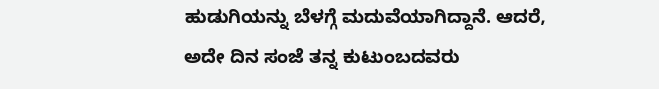ಹುಡುಗಿಯನ್ನು ಬೆಳಗ್ಗೆ ಮದುವೆಯಾಗಿದ್ದಾನೆ. ಆದರೆ, ಅದೇ ದಿನ ಸಂಜೆ ತನ್ನ ಕುಟುಂಬದವರು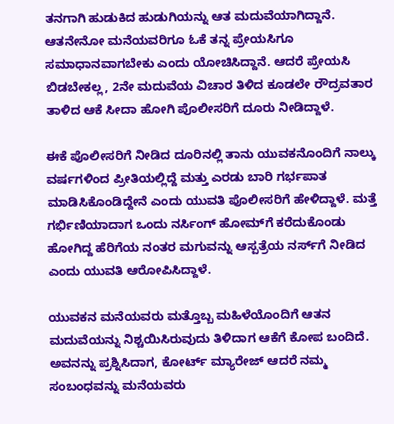ತನಗಾಗಿ ಹುಡುಕಿದ ಹುಡುಗಿಯನ್ನು ಆತ ಮದುವೆಯಾಗಿದ್ದಾನೆ. ಆತನೇನೋ ಮನೆಯವರಿಗೂ ಓಕೆ ತನ್ನ ಪ್ರೇಯಸಿಗೂ ಸಮಾಧಾನವಾಗಬೇಕು ಎಂದು ಯೋಚಿಸಿದ್ದಾನೆ. ಆದರೆ ಪ್ರೇಯಸಿ ಬಿಡಬೇಕಲ್ಲ, 2ನೇ ಮದುವೆಯ ವಿಚಾರ ತಿಳಿದ ಕೂಡಲೇ ರೌದ್ರವತಾರ ತಾಳಿದ ಆಕೆ ಸೀದಾ ಹೋಗಿ ಪೊಲೀಸರಿಗೆ ದೂರು ನೀಡಿದ್ದಾಳೆ.

ಈಕೆ ಪೊಲೀಸರಿಗೆ ನೀಡಿದ ದೂರಿನಲ್ಲಿ ತಾನು ಯುವಕನೊಂದಿಗೆ ನಾಲ್ಕು ವರ್ಷಗಳಿಂದ ಪ್ರೀತಿಯಲ್ಲಿದ್ದೆ ಮತ್ತು ಎರಡು ಬಾರಿ ಗರ್ಭಪಾತ ಮಾಡಿಸಿಕೊಂಡಿದ್ದೇನೆ ಎಂದು ಯುವತಿ ಪೊಲೀಸರಿಗೆ ಹೇಳಿದ್ದಾಳೆ. ಮತ್ತೆ ಗರ್ಭಿಣಿಯಾದಾಗ ಒಂದು ನರ್ಸಿಂಗ್ ಹೋಮ್‌ಗೆ ಕರೆದುಕೊಂಡು ಹೋಗಿದ್ದ ಹೆರಿಗೆಯ ನಂತರ ಮಗುವನ್ನು ಆಸ್ಪತ್ರೆಯ ನರ್ಸ್‌ಗೆ ನೀಡಿದ ಎಂದು ಯುವತಿ ಆರೋಪಿಸಿದ್ದಾಳೆ.

ಯುವಕನ ಮನೆಯವರು ಮತ್ತೊಬ್ಬ ಮಹಿಳೆಯೊಂದಿಗೆ ಆತನ ಮದುವೆಯನ್ನು ನಿಶ್ಚಯಿಸಿರುವುದು ತಿಳಿದಾಗ ಆಕೆಗೆ ಕೋಪ ಬಂದಿದೆ. ಅವನನ್ನು ಪ್ರಶ್ನಿಸಿದಾಗ, ಕೋರ್ಟ್ ಮ್ಯಾರೇಜ್ ಆದರೆ ನಮ್ಮ ಸಂಬಂಧವನ್ನು ಮನೆಯವರು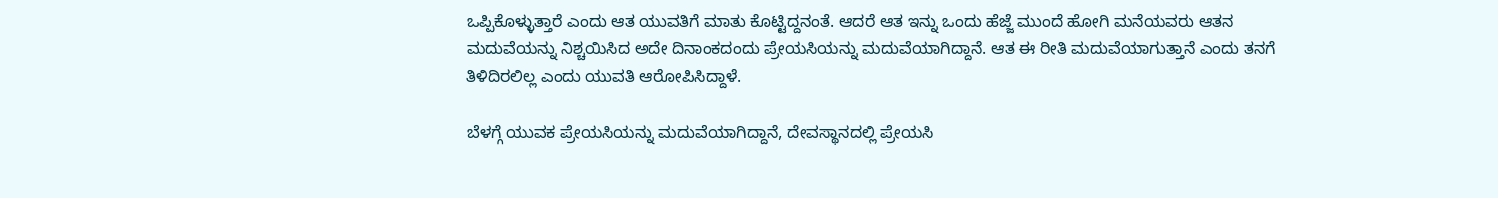ಒಪ್ಪಿಕೊಳ್ಳುತ್ತಾರೆ ಎಂದು ಆತ ಯುವತಿಗೆ ಮಾತು ಕೊಟ್ಟಿದ್ದನಂತೆ. ಆದರೆ ಆತ ಇನ್ನು ಒಂದು ಹೆಜ್ಜೆ ಮುಂದೆ ಹೋಗಿ ಮನೆಯವರು ಆತನ ಮದುವೆಯನ್ನು ನಿಶ್ಚಯಿಸಿದ ಅದೇ ದಿನಾಂಕದಂದು ಪ್ರೇಯಸಿಯನ್ನು ಮದುವೆಯಾಗಿದ್ದಾನೆ. ಆತ ಈ ರೀತಿ ಮದುವೆಯಾಗುತ್ತಾನೆ ಎಂದು ತನಗೆ ತಿಳಿದಿರಲಿಲ್ಲ ಎಂದು ಯುವತಿ ಆರೋಪಿಸಿದ್ದಾಳೆ.

ಬೆಳಗ್ಗೆ ಯುವಕ ಪ್ರೇಯಸಿಯನ್ನು ಮದುವೆಯಾಗಿದ್ದಾನೆ, ದೇವಸ್ಥಾನದಲ್ಲಿ ಪ್ರೇಯಸಿ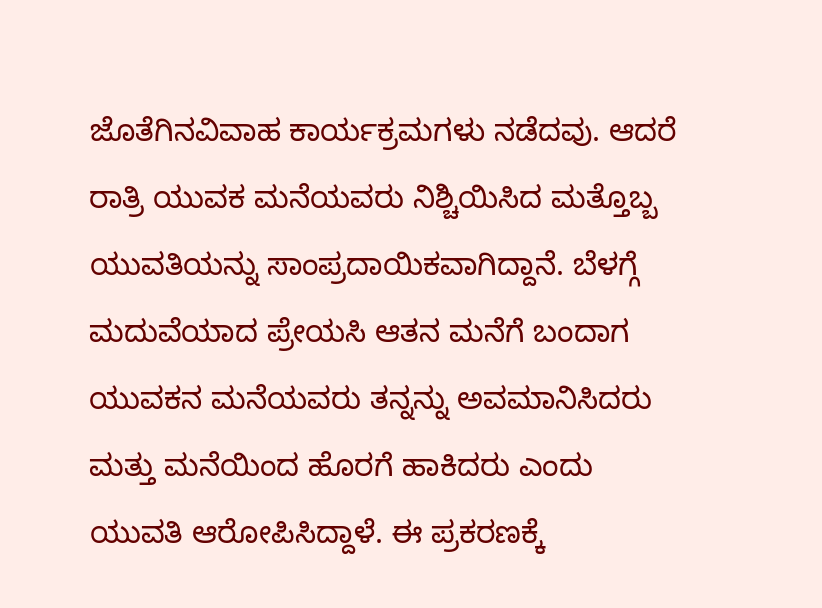ಜೊತೆಗಿನವಿವಾಹ ಕಾರ್ಯಕ್ರಮಗಳು ನಡೆದವು. ಆದರೆ ರಾತ್ರಿ ಯುವಕ ಮನೆಯವರು ನಿಶ್ಚಿಯಿಸಿದ ಮತ್ತೊಬ್ಬ ಯುವತಿಯನ್ನು ಸಾಂಪ್ರದಾಯಿಕವಾಗಿದ್ದಾನೆ. ಬೆಳಗ್ಗೆ ಮದುವೆಯಾದ ಪ್ರೇಯಸಿ ಆತನ ಮನೆಗೆ ಬಂದಾಗ ಯುವಕನ ಮನೆಯವರು ತನ್ನನ್ನು ಅವಮಾನಿಸಿದರು ಮತ್ತು ಮನೆಯಿಂದ ಹೊರಗೆ ಹಾಕಿದರು ಎಂದು ಯುವತಿ ಆರೋಪಿಸಿದ್ದಾಳೆ. ಈ ಪ್ರಕರಣಕ್ಕೆ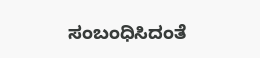ಸಂಬಂಧಿಸಿದಂತೆ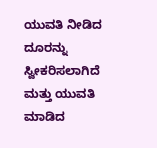ಯುವತಿ ನೀಡಿದ ದೂರನ್ನು ಸ್ವೀಕರಿಸಲಾಗಿದೆ ಮತ್ತು ಯುವತಿ ಮಾಡಿದ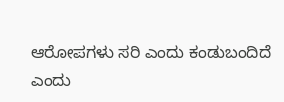ಆರೋಪಗಳು ಸರಿ ಎಂದು ಕಂಡುಬಂದಿದೆ ಎಂದು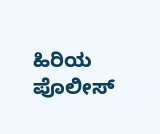ಹಿರಿಯ ಪೊಲೀಸ್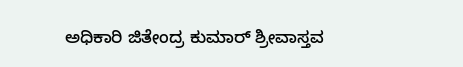ಅಧಿಕಾರಿ ಜಿತೇಂದ್ರ ಕುಮಾರ್ ಶ್ರೀವಾಸ್ತವ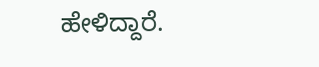ಹೇಳಿದ್ದಾರೆ.